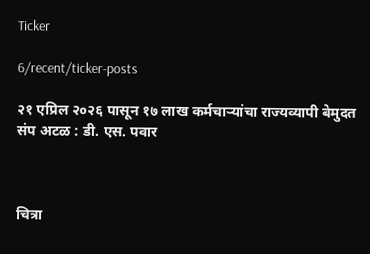Ticker

6/recent/ticker-posts

२१ एप्रिल २०२६ पासून १७ लाख कर्मचाऱ्यांचा राज्यव्यापी बेमुदत संप अटळ : डी. एस. पवार



चित्रा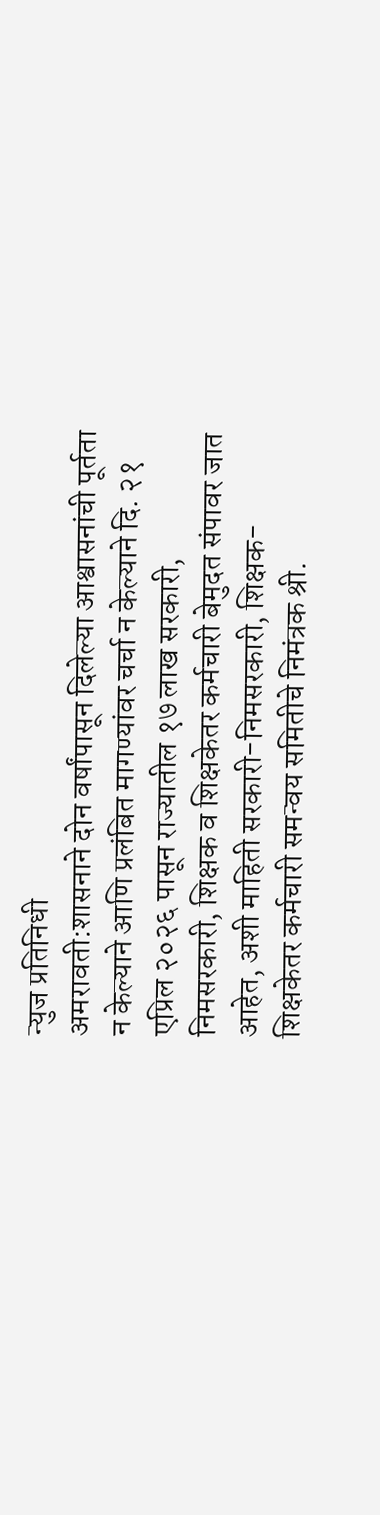न्युज प्रतिनिधी
अमरावती:शासनाने दोन वर्षांपासून दिलेल्या आश्वासनांची पूर्तता न केल्याने आणि प्रलंबित मागण्यांवर चर्चा न केल्याने दि. २१ एप्रिल २०२६ पासून राज्यातील १७ लाख सरकारी, निमसरकारी, शिक्षक व शिक्षकेतर कर्मचारी बेमुदत संपावर जात आहेत, अशी माहिती सरकारी-निमसरकारी, शिक्षक-शिक्षकेतर कर्मचारी समन्वय समितीचे निमंत्रक श्री.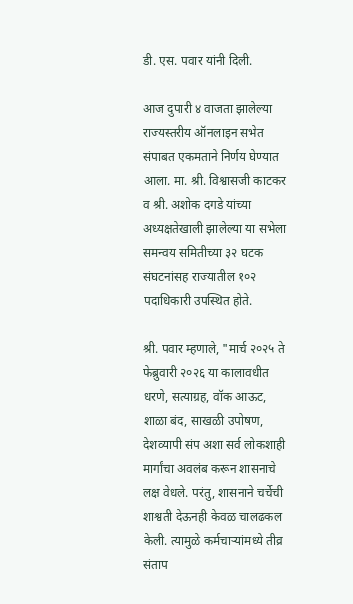डी. एस. पवार यांनी दिली.

आज दुपारी ४ वाजता झालेल्या राज्यस्तरीय ऑनलाइन सभेत संपाबत एकमताने निर्णय घेण्यात आला. मा. श्री. विश्वासजी काटकर व श्री. अशोक दगडे यांच्या अध्यक्षतेखाली झालेल्या या सभेला समन्वय समितीच्या ३२ घटक संघटनांसह राज्यातील १०२ पदाधिकारी उपस्थित होते.

श्री. पवार म्हणाले, "मार्च २०२५ ते फेब्रुवारी २०२६ या कालावधीत धरणे, सत्याग्रह, वॉक आऊट, शाळा बंद, साखळी उपोषण, देशव्यापी संप अशा सर्व लोकशाही मार्गांचा अवलंब करून शासनाचे लक्ष वेधले. परंतु, शासनाने चर्चेची शाश्वती देऊनही केवळ चालढकल केली. त्यामुळे कर्मचाऱ्यांमध्ये तीव्र संताप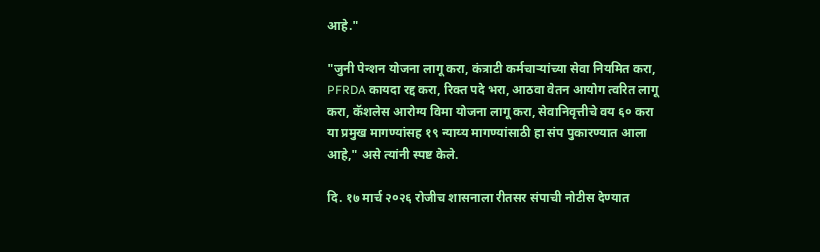आहे."

"जुनी पेन्शन योजना लागू करा, कंत्राटी कर्मचाऱ्यांच्या सेवा नियमित करा, PFRDA कायदा रद्द करा, रिक्त पदे भरा, आठवा वेतन आयोग त्वरित लागू करा, कॅशलेस आरोग्य विमा योजना लागू करा, सेवानिवृत्तीचे वय ६० करा या प्रमुख मागण्यांसह १९ न्याय्य मागण्यांसाठी हा संप पुकारण्यात आला आहे," असे त्यांनी स्पष्ट केले.

दि. १७ मार्च २०२६ रोजीच शासनाला रीतसर संपाची नोटीस देण्यात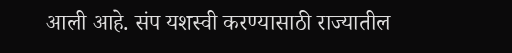आली आहे. संप यशस्वी करण्यासाठी राज्यातील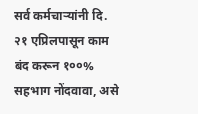सर्व कर्मचाऱ्यांनी दि. २१ एप्रिलपासून काम बंद करून १००% सहभाग नोंदवावा, असे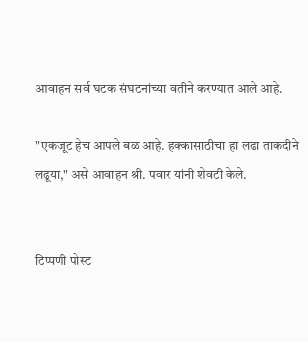आवाहन सर्व घटक संघटनांच्या वतीने करण्यात आले आहे.

"एकजूट हेच आपले बळ आहे. हक्कासाठीचा हा लढा ताकदीने लढूया," असे आवाहन श्री. पवार यांनी शेवटी केले.


टिप्पणी पोस्ट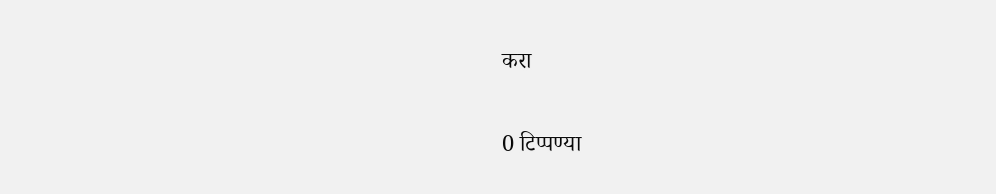करा

0 टिप्पण्या